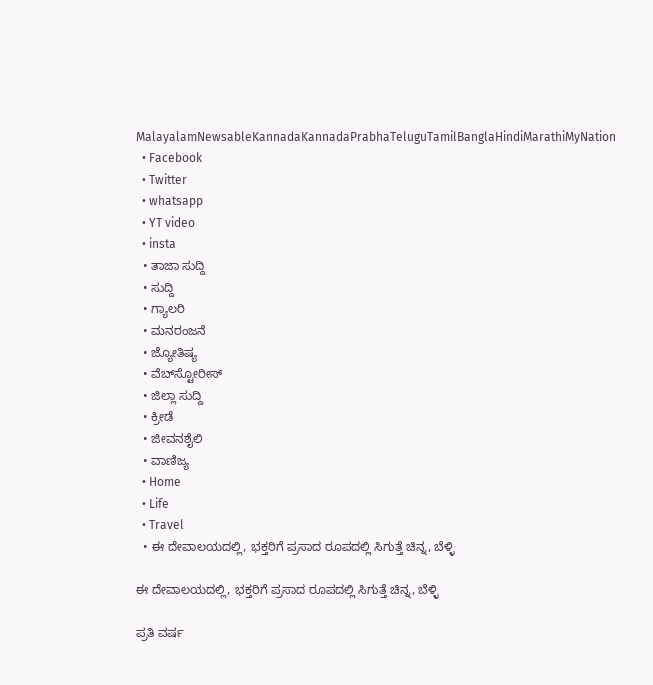MalayalamNewsableKannadaKannadaPrabhaTeluguTamilBanglaHindiMarathiMyNation
  • Facebook
  • Twitter
  • whatsapp
  • YT video
  • insta
  • ತಾಜಾ ಸುದ್ದಿ
  • ಸುದ್ದಿ
  • ಗ್ಯಾಲರಿ
  • ಮನರಂಜನೆ
  • ಜ್ಯೋತಿಷ್ಯ
  • ವೆಬ್‌ಸ್ಟೋರೀಸ್
  • ಜಿಲ್ಲಾ ಸುದ್ದಿ
  • ಕ್ರೀಡೆ
  • ಜೀವನಶೈಲಿ
  • ವಾಣಿಜ್ಯ
  • Home
  • Life
  • Travel
  • ಈ ದೇವಾಲಯದಲ್ಲಿ, ಭಕ್ತರಿಗೆ ಪ್ರಸಾದ ರೂಪದಲ್ಲಿ ಸಿಗುತ್ತೆ ಚಿನ್ನ, ಬೆಳ್ಳಿ

ಈ ದೇವಾಲಯದಲ್ಲಿ, ಭಕ್ತರಿಗೆ ಪ್ರಸಾದ ರೂಪದಲ್ಲಿ ಸಿಗುತ್ತೆ ಚಿನ್ನ, ಬೆಳ್ಳಿ

ಪ್ರತಿ ವರ್ಷ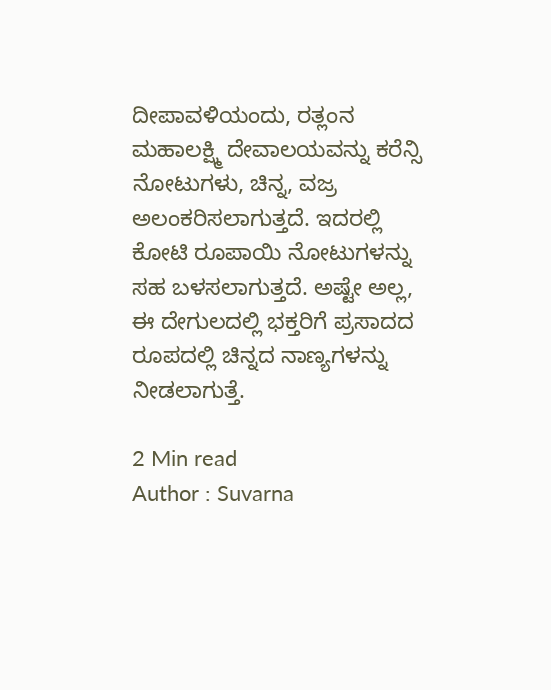ದೀಪಾವಳಿಯಂದು, ರತ್ಲಂನ ಮಹಾಲಕ್ಷ್ಮಿ ದೇವಾಲಯವನ್ನು ಕರೆನ್ಸಿ ನೋಟುಗಳು, ಚಿನ್ನ, ವಜ್ರ ಅಲಂಕರಿಸಲಾಗುತ್ತದೆ. ಇದರಲ್ಲಿ ಕೋಟಿ ರೂಪಾಯಿ ನೋಟುಗಳನ್ನು ಸಹ ಬಳಸಲಾಗುತ್ತದೆ. ಅಷ್ಟೇ ಅಲ್ಲ, ಈ ದೇಗುಲದಲ್ಲಿ ಭಕ್ತರಿಗೆ ಪ್ರಸಾದದ ರೂಪದಲ್ಲಿ ಚಿನ್ನದ ನಾಣ್ಯಗಳನ್ನು ನೀಡಲಾಗುತ್ತೆ.

2 Min read
Author : Suvarna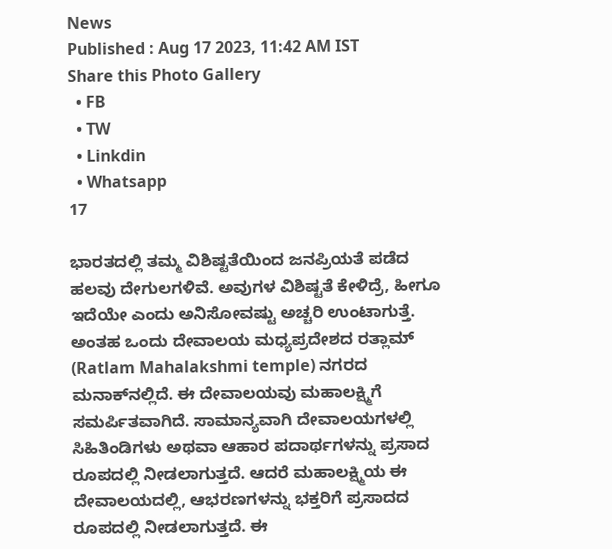News
Published : Aug 17 2023, 11:42 AM IST
Share this Photo Gallery
  • FB
  • TW
  • Linkdin
  • Whatsapp
17

ಭಾರತದಲ್ಲಿ ತಮ್ಮ ವಿಶಿಷ್ಟತೆಯಿಂದ ಜನಪ್ರಿಯತೆ ಪಡೆದ ಹಲವು ದೇಗುಲಗಳಿವೆ. ಅವುಗಳ ವಿಶಿಷ್ಟತೆ ಕೇಳಿದ್ರೆ, ಹೀಗೂ ಇದೆಯೇ ಎಂದು ಅನಿಸೋವಷ್ಟು ಅಚ್ಚರಿ ಉಂಟಾಗುತ್ತೆ. ಅಂತಹ ಒಂದು ದೇವಾಲಯ ಮಧ್ಯಪ್ರದೇಶದ ರತ್ಲಾಮ್ (Ratlam Mahalakshmi temple) ನಗರದ ಮನಾಕ್‌ನಲ್ಲಿದೆ. ಈ ದೇವಾಲಯವು ಮಹಾಲಕ್ಷ್ಮಿಗೆ ಸಮರ್ಪಿತವಾಗಿದೆ. ಸಾಮಾನ್ಯವಾಗಿ ದೇವಾಲಯಗಳಲ್ಲಿ ಸಿಹಿತಿಂಡಿಗಳು ಅಥವಾ ಆಹಾರ ಪದಾರ್ಥಗಳನ್ನು ಪ್ರಸಾದ ರೂಪದಲ್ಲಿ ನೀಡಲಾಗುತ್ತದೆ. ಆದರೆ ಮಹಾಲಕ್ಷ್ಮಿಯ ಈ ದೇವಾಲಯದಲ್ಲಿ, ಆಭರಣಗಳನ್ನು ಭಕ್ತರಿಗೆ ಪ್ರಸಾದದ ರೂಪದಲ್ಲಿ ನೀಡಲಾಗುತ್ತದೆ. ಈ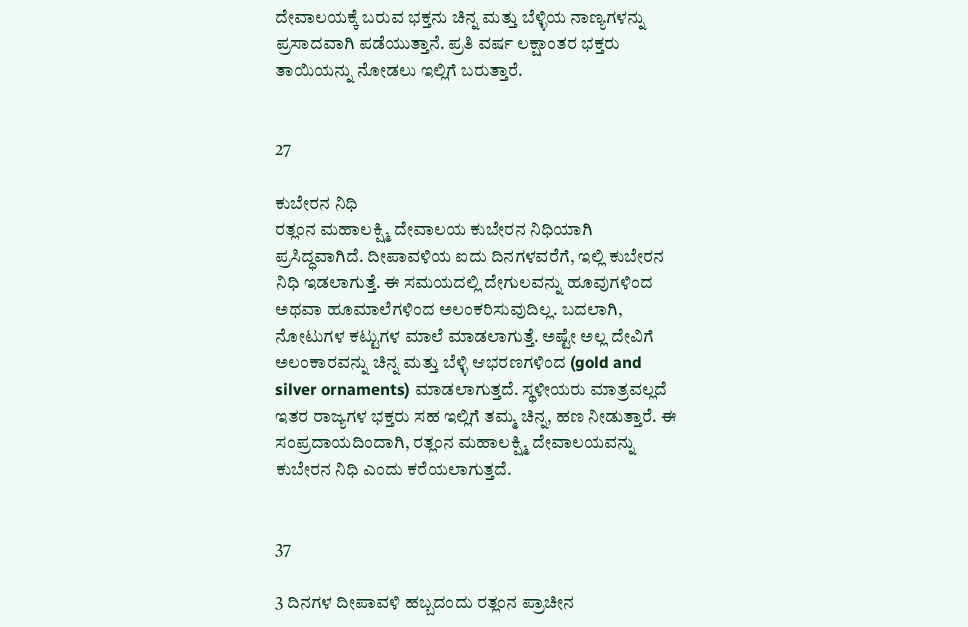ದೇವಾಲಯಕ್ಕೆ ಬರುವ ಭಕ್ತನು ಚಿನ್ನ ಮತ್ತು ಬೆಳ್ಳಿಯ ನಾಣ್ಯಗಳನ್ನು ಪ್ರಸಾದವಾಗಿ ಪಡೆಯುತ್ತಾನೆ. ಪ್ರತಿ ವರ್ಷ ಲಕ್ಷಾಂತರ ಭಕ್ತರು ತಾಯಿಯನ್ನು ನೋಡಲು ಇಲ್ಲಿಗೆ ಬರುತ್ತಾರೆ.


27

ಕುಬೇರನ ನಿಧಿ
ರತ್ಲಂನ ಮಹಾಲಕ್ಷ್ಮಿ ದೇವಾಲಯ ಕುಬೇರನ ನಿಧಿಯಾಗಿ ಪ್ರಸಿದ್ಧವಾಗಿದೆ. ದೀಪಾವಳಿಯ ಐದು ದಿನಗಳವರೆಗೆ, ಇಲ್ಲಿ ಕುಬೇರನ ನಿಧಿ ಇಡಲಾಗುತ್ತೆ. ಈ ಸಮಯದಲ್ಲಿ ದೇಗುಲವನ್ನು ಹೂವುಗಳಿಂದ ಅಥವಾ ಹೂಮಾಲೆಗಳಿಂದ ಅಲಂಕರಿಸುವುದಿಲ್ಲ. ಬದಲಾಗಿ, ನೋಟುಗಳ ಕಟ್ಟುಗಳ ಮಾಲೆ ಮಾಡಲಾಗುತ್ತೆ. ಅಷ್ಟೇ ಅಲ್ಲ ದೇವಿಗೆ ಅಲಂಕಾರವನ್ನು ಚಿನ್ನ ಮತ್ತು ಬೆಳ್ಳಿ ಆಭರಣಗಳಿಂದ (gold and silver ornaments) ಮಾಡಲಾಗುತ್ತದೆ. ಸ್ಥಳೀಯರು ಮಾತ್ರವಲ್ಲದೆ ಇತರ ರಾಜ್ಯಗಳ ಭಕ್ತರು ಸಹ ಇಲ್ಲಿಗೆ ತಮ್ಮ ಚಿನ್ನ, ಹಣ ನೀಡುತ್ತಾರೆ. ಈ ಸಂಪ್ರದಾಯದಿಂದಾಗಿ, ರತ್ಲಂನ ಮಹಾಲಕ್ಷ್ಮಿ ದೇವಾಲಯವನ್ನು ಕುಬೇರನ ನಿಧಿ ಎಂದು ಕರೆಯಲಾಗುತ್ತದೆ.


37

3 ದಿನಗಳ ದೀಪಾವಳಿ ಹಬ್ಬದಂದು ರತ್ಲಂನ ಪ್ರಾಚೀನ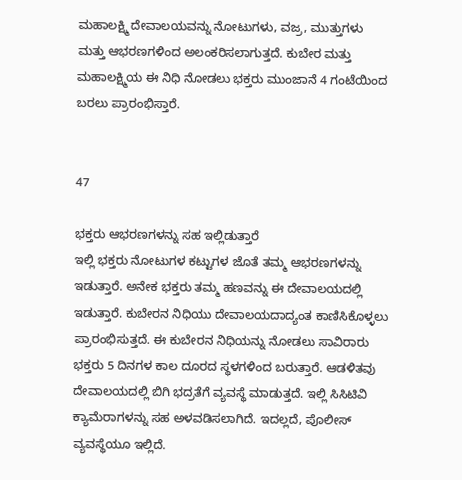ಮಹಾಲಕ್ಷ್ಮಿ ದೇವಾಲಯವನ್ನು ನೋಟುಗಳು, ವಜ್ರ, ಮುತ್ತುಗಳು ಮತ್ತು ಆಭರಣಗಳಿಂದ ಅಲಂಕರಿಸಲಾಗುತ್ತದೆ. ಕುಬೇರ ಮತ್ತು ಮಹಾಲಕ್ಷ್ಮಿಯ ಈ ನಿಧಿ ನೋಡಲು ಭಕ್ತರು ಮುಂಜಾನೆ 4 ಗಂಟೆಯಿಂದ ಬರಲು ಪ್ರಾರಂಭಿಸ್ತಾರೆ.


47

ಭಕ್ತರು ಆಭರಣಗಳನ್ನು ಸಹ ಇಲ್ಲಿಡುತ್ತಾರೆ
ಇಲ್ಲಿ ಭಕ್ತರು ನೋಟುಗಳ ಕಟ್ಟುಗಳ ಜೊತೆ ತಮ್ಮ ಆಭರಣಗಳನ್ನು ಇಡುತ್ತಾರೆ. ಅನೇಕ ಭಕ್ತರು ತಮ್ಮ ಹಣವನ್ನು ಈ ದೇವಾಲಯದಲ್ಲಿ ಇಡುತ್ತಾರೆ. ಕುಬೇರನ ನಿಧಿಯು ದೇವಾಲಯದಾದ್ಯಂತ ಕಾಣಿಸಿಕೊಳ್ಳಲು ಪ್ರಾರಂಭಿಸುತ್ತದೆ. ಈ ಕುಬೇರನ ನಿಧಿಯನ್ನು ನೋಡಲು ಸಾವಿರಾರು ಭಕ್ತರು 5 ದಿನಗಳ ಕಾಲ ದೂರದ ಸ್ಥಳಗಳಿಂದ ಬರುತ್ತಾರೆ. ಆಡಳಿತವು ದೇವಾಲಯದಲ್ಲಿ ಬಿಗಿ ಭದ್ರತೆಗೆ ವ್ಯವಸ್ಥೆ ಮಾಡುತ್ತದೆ. ಇಲ್ಲಿ ಸಿಸಿಟಿವಿ ಕ್ಯಾಮೆರಾಗಳನ್ನು ಸಹ ಅಳವಡಿಸಲಾಗಿದೆ. ಇದಲ್ಲದೆ, ಪೊಲೀಸ್ ವ್ಯವಸ್ಥೆಯೂ ಇಲ್ಲಿದೆ.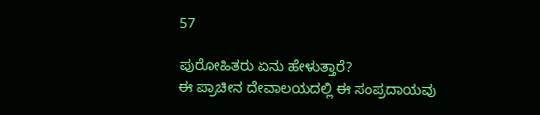57

ಪುರೋಹಿತರು ಏನು ಹೇಳುತ್ತಾರೆ?
ಈ ಪ್ರಾಚೀನ ದೇವಾಲಯದಲ್ಲಿ ಈ ಸಂಪ್ರದಾಯವು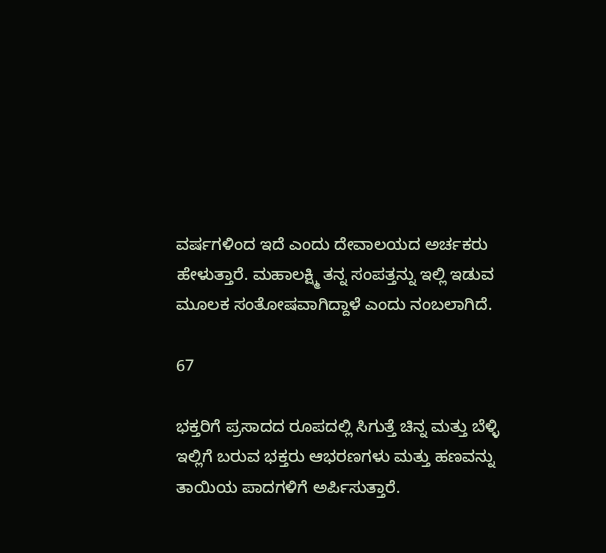ವರ್ಷಗಳಿಂದ ಇದೆ ಎಂದು ದೇವಾಲಯದ ಅರ್ಚಕರು ಹೇಳುತ್ತಾರೆ. ಮಹಾಲಕ್ಷ್ಮಿ ತನ್ನ ಸಂಪತ್ತನ್ನು ಇಲ್ಲಿ ಇಡುವ ಮೂಲಕ ಸಂತೋಷವಾಗಿದ್ದಾಳೆ ಎಂದು ನಂಬಲಾಗಿದೆ.

67

ಭಕ್ತರಿಗೆ ಪ್ರಸಾದದ ರೂಪದಲ್ಲಿ ಸಿಗುತ್ತೆ ಚಿನ್ನ ಮತ್ತು ಬೆಳ್ಳಿ
ಇಲ್ಲಿಗೆ ಬರುವ ಭಕ್ತರು ಆಭರಣಗಳು ಮತ್ತು ಹಣವನ್ನು ತಾಯಿಯ ಪಾದಗಳಿಗೆ ಅರ್ಪಿಸುತ್ತಾರೆ.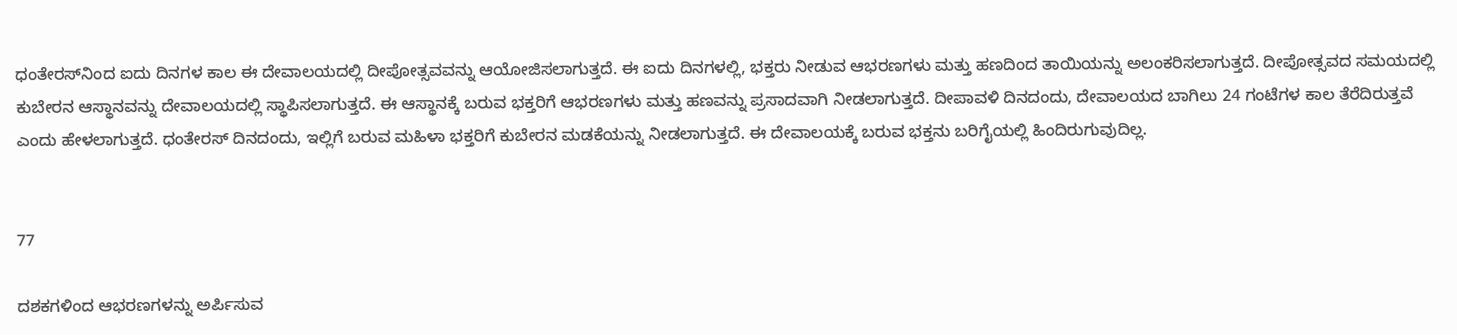ಧಂತೇರಸ್‌ನಿಂದ ಐದು ದಿನಗಳ ಕಾಲ ಈ ದೇವಾಲಯದಲ್ಲಿ ದೀಪೋತ್ಸವವನ್ನು ಆಯೋಜಿಸಲಾಗುತ್ತದೆ. ಈ ಐದು ದಿನಗಳಲ್ಲಿ, ಭಕ್ತರು ನೀಡುವ ಆಭರಣಗಳು ಮತ್ತು ಹಣದಿಂದ ತಾಯಿಯನ್ನು ಅಲಂಕರಿಸಲಾಗುತ್ತದೆ. ದೀಪೋತ್ಸವದ ಸಮಯದಲ್ಲಿ ಕುಬೇರನ ಆಸ್ಥಾನವನ್ನು ದೇವಾಲಯದಲ್ಲಿ ಸ್ಥಾಪಿಸಲಾಗುತ್ತದೆ. ಈ ಆಸ್ಥಾನಕ್ಕೆ ಬರುವ ಭಕ್ತರಿಗೆ ಆಭರಣಗಳು ಮತ್ತು ಹಣವನ್ನು ಪ್ರಸಾದವಾಗಿ ನೀಡಲಾಗುತ್ತದೆ. ದೀಪಾವಳಿ ದಿನದಂದು, ದೇವಾಲಯದ ಬಾಗಿಲು 24 ಗಂಟೆಗಳ ಕಾಲ ತೆರೆದಿರುತ್ತವೆ ಎಂದು ಹೇಳಲಾಗುತ್ತದೆ. ಧಂತೇರಸ್ ದಿನದಂದು, ಇಲ್ಲಿಗೆ ಬರುವ ಮಹಿಳಾ ಭಕ್ತರಿಗೆ ಕುಬೇರನ ಮಡಕೆಯನ್ನು ನೀಡಲಾಗುತ್ತದೆ. ಈ ದೇವಾಲಯಕ್ಕೆ ಬರುವ ಭಕ್ತನು ಬರಿಗೈಯಲ್ಲಿ ಹಿಂದಿರುಗುವುದಿಲ್ಲ.


77

ದಶಕಗಳಿಂದ ಆಭರಣಗಳನ್ನು ಅರ್ಪಿಸುವ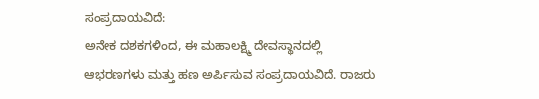ಸಂಪ್ರದಾಯವಿದೆ:
ಅನೇಕ ದಶಕಗಳಿಂದ, ಈ ಮಹಾಲಕ್ಷ್ಮಿ ದೇವಸ್ಥಾನದಲ್ಲಿ ಆಭರಣಗಳು ಮತ್ತು ಹಣ ಅರ್ಪಿಸುವ ಸಂಪ್ರದಾಯವಿದೆ. ರಾಜರು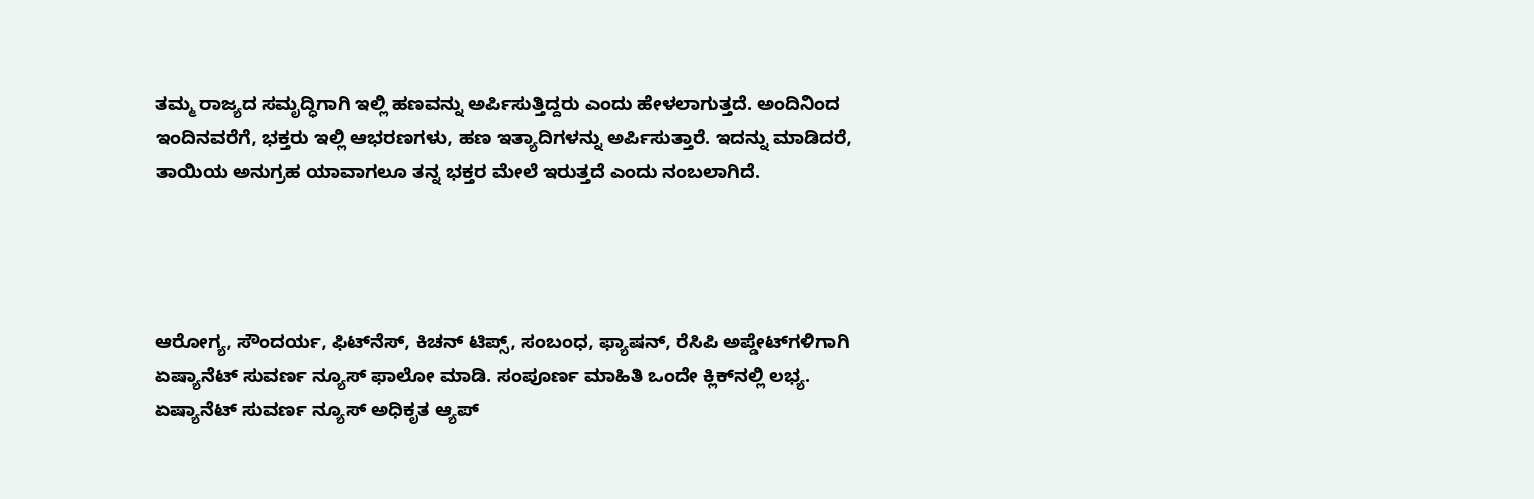ತಮ್ಮ ರಾಜ್ಯದ ಸಮೃದ್ಧಿಗಾಗಿ ಇಲ್ಲಿ ಹಣವನ್ನು ಅರ್ಪಿಸುತ್ತಿದ್ದರು ಎಂದು ಹೇಳಲಾಗುತ್ತದೆ. ಅಂದಿನಿಂದ ಇಂದಿನವರೆಗೆ, ಭಕ್ತರು ಇಲ್ಲಿ ಆಭರಣಗಳು, ಹಣ ಇತ್ಯಾದಿಗಳನ್ನು ಅರ್ಪಿಸುತ್ತಾರೆ. ಇದನ್ನು ಮಾಡಿದರೆ, ತಾಯಿಯ ಅನುಗ್ರಹ ಯಾವಾಗಲೂ ತನ್ನ ಭಕ್ತರ ಮೇಲೆ ಇರುತ್ತದೆ ಎಂದು ನಂಬಲಾಗಿದೆ.




ಆರೋಗ್ಯ, ಸೌಂದರ್ಯ, ಫಿಟ್‌ನೆಸ್, ಕಿಚನ್ ಟಿಪ್ಸ್‌, ಸಂಬಂಧ, ಫ್ಯಾಷನ್, ರೆಸಿಪಿ ಅಪ್ಡೇಟ್‌ಗಳಿಗಾಗಿ ಏಷ್ಯಾನೆಟ್ ಸುವರ್ಣ ನ್ಯೂಸ್‌ ಫಾಲೋ ಮಾಡಿ. ಸಂಪೂರ್ಣ ಮಾಹಿತಿ ಒಂದೇ ಕ್ಲಿಕ್‌ನಲ್ಲಿ ಲಭ್ಯ. ಏಷ್ಯಾನೆಟ್ ಸುವರ್ಣ ನ್ಯೂಸ್ ಅಧಿಕೃತ ಆ್ಯಪ್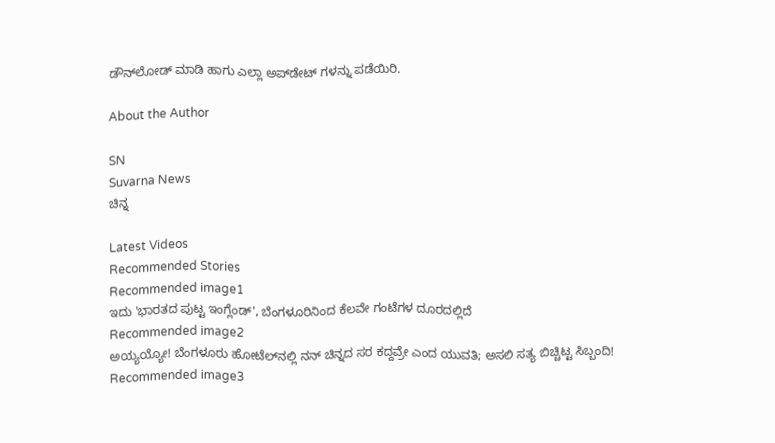ಡೌನ್‌ಲೋಡ್ ಮಾಡಿ ಹಾಗು ಎಲ್ಲಾ ಅಪ್‌ಡೇಟ್ ಗಳನ್ನು ಪಡೆಯಿರಿ.

About the Author

SN
Suvarna News
ಚಿನ್ನ

Latest Videos
Recommended Stories
Recommended image1
ಇದು 'ಭಾರತದ ಪುಟ್ಟ ಇಂಗ್ಲೆಂಡ್', ಬೆಂಗಳೂರಿನಿಂದ ಕೆಲವೇ ಗಂಟೆಗಳ ದೂರದಲ್ಲಿದೆ
Recommended image2
ಅಯ್ಯಯ್ಯೋ! ಬೆಂಗಳೂರು ಹೋಟೆಲ್‌ನಲ್ಲಿ ನನ್ ಚಿನ್ನದ ಸರ ಕದ್ದವ್ರೇ ಎಂದ ಯುವತಿ; ಅಸಲಿ ಸತ್ಯ ಬಿಚ್ಚಿಟ್ಟ ಸಿಬ್ಬಂದಿ!
Recommended image3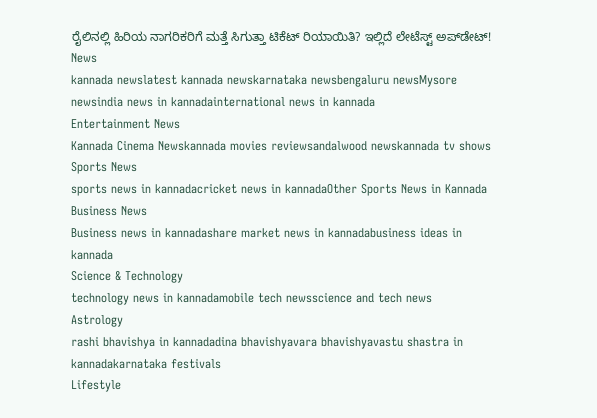ರೈಲಿನಲ್ಲಿ ಹಿರಿಯ ನಾಗರಿಕರಿಗೆ ಮತ್ತೆ ಸಿಗುತ್ತಾ ಟಿಕೆಟ್ ರಿಯಾಯಿತಿ? ಇಲ್ಲಿದೆ ಲೇಟೆಸ್ಟ್ ಅಪ್‌ಡೇಟ್!
News
kannada newslatest kannada newskarnataka newsbengaluru newsMysore newsindia news in kannadainternational news in kannada
Entertainment News
Kannada Cinema Newskannada movies reviewsandalwood newskannada tv shows
Sports News
sports news in kannadacricket news in kannadaOther Sports News in Kannada
Business News
Business news in kannadashare market news in kannadabusiness ideas in kannada
Science & Technology
technology news in kannadamobile tech newsscience and tech news
Astrology
rashi bhavishya in kannadadina bhavishyavara bhavishyavastu shastra in kannadakarnataka festivals
Lifestyle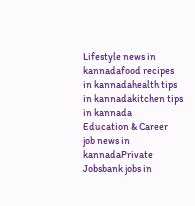Lifestyle news in kannadafood recipes in kannadahealth tips in kannadakitchen tips in kannada
Education & Career
job news in kannadaPrivate Jobsbank jobs in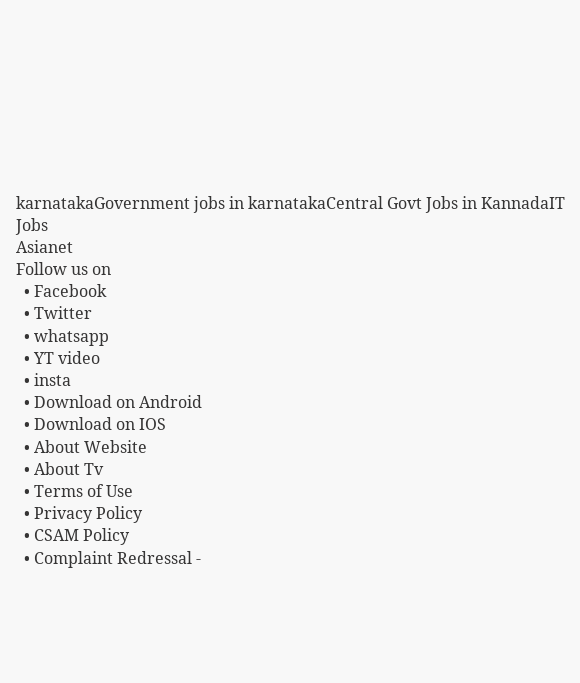karnatakaGovernment jobs in karnatakaCentral Govt Jobs in KannadaIT Jobs
Asianet
Follow us on
  • Facebook
  • Twitter
  • whatsapp
  • YT video
  • insta
  • Download on Android
  • Download on IOS
  • About Website
  • About Tv
  • Terms of Use
  • Privacy Policy
  • CSAM Policy
  • Complaint Redressal -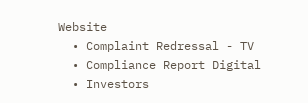Website
  • Complaint Redressal - TV
  • Compliance Report Digital
  • Investors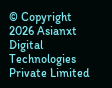© Copyright 2026 Asianxt Digital Technologies Private Limited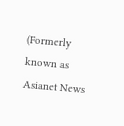(Formerly known as Asianet News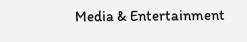Media & Entertainment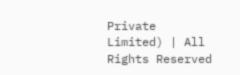Private Limited) | All Rights Reserved